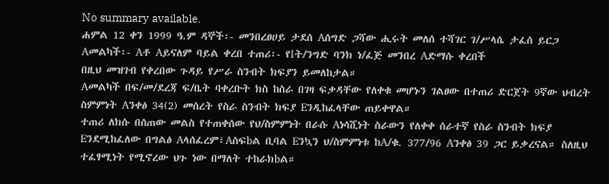No summary available.
ሐምል 12 ቀን 1999 ዓ.ም ዳኞች፡- መንበረፀሀይ ታደሰ Aሰግድ ጋሻው ሒሩት መለሰ ተሻገር ገ/ሥላሴ ታፈሰ ይርጋ Aመልካች፡- Aቶ Aይናለም ባይል ቀረበ ተጠሪ፡- የIት/ንግድ ባንክ ነ/ፈጅ መንበረ Aድማሱ ቀረበች
በዚህ መዝገብ የቀረበው ጉዳይ የሥራ ስንብት ክፍያን ይመለከታል።
Aመልካች በፍ/መ/ደረጃ ፍ/ቤት ባቀረቡት ክስ ከስራ በገዛ ፍቃዳቸው የለቀቁ መሆኑን ገልፀው በተጠሪ ድርጀት 9ኛው ህብረት ስምምነት Aንቀፅ 34(2) መሰረት የስራ ስንብት ክፍያ Eንዲከፈላቸው ጠይቀዋል።
ተጠሪ ለክሱ በሰጠው መልስ የተጠቀሰው የህ/ስምምነት በራሱ Aነሳሺነት ስራውን የለቀቀ ሰራተኛ የስራ ስንብት ክፍያ Eንደሚከፈለው በግልፅ Aላሰፈረም፣Aስፍbል ቢባል Eንኳን ህ/ስምምነቱ ከA/ቁ. 377/96 Aንቀፅ 39 ጋር ይቃረናል። ስለዚህ ተፈፃሚነት የሚኖረው ህጉ ነው በማለት ተከራክbል።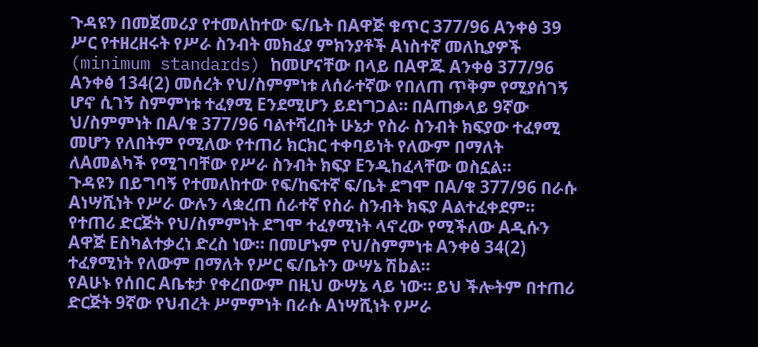ጉዳዩን በመጀመሪያ የተመለከተው ፍ/ቤት በAዋጅ ቁጥር 377/96 Aንቀፅ 39 ሥር የተዘረዘሩት የሥራ ስንብት መክፈያ ምክንያቶች Aነስተኛ መለኪያዎች (minimum standards) ከመሆናቸው በላይ በAዋጁ Aንቀፅ 377/96 Aንቀፅ 134(2) መሰረት የህ/ስምምነቱ ለሰራተኛው የበለጠ ጥቅም የሚያሰገኝ ሆኖ ሲገኝ ስምምነቱ ተፈፃሚ Eንደሚሆን ይደነግጋል። በAጠቃላይ 9ኛው ህ/ስምምነት በA/ቁ 377/96 ባልተሻረበት ሁኔታ የስራ ስንብት ክፍያው ተፈፃሚ መሆን የለበትም የሚለው የተጠሪ ክርክር ተቀባይነት የለውም በማለት ለAመልካች የሚገባቸው የሥራ ስንብት ክፍያ Eንዲከፈላቸው ወስኗል።
ጉዳዩን በይግባኝ የተመለከተው የፍ/ከፍተኛ ፍ/ቤት ደግሞ በA/ቁ 377/96 በራሱ Aነሣሺነት የሥራ ውሉን ላቋረጠ ሰራተኛ የስራ ስንብት ክፍያ Aልተፈቀደም። የተጠሪ ድርጅት የህ/ስምምነት ደግሞ ተፈፃሚነት ላኖረው የሚችለው Aዲሱን Aዋጅ Eስካልተቃረነ ድረስ ነው። በመሆኑም የህ/ስምምነቱ Aንቀፅ 34(2) ተፈፃሚነት የለውም በማለት የሥር ፍ/ቤትን ውሣኔ ሽbል።
የAሁኑ የሰበር Aቤቱታ የቀረበውም በዚህ ውሣኔ ላይ ነው። ይህ ችሎትም በተጠሪ ድርጅት 9ኛው የህብረት ሥምምነት በራሱ Aነሣሺነት የሥራ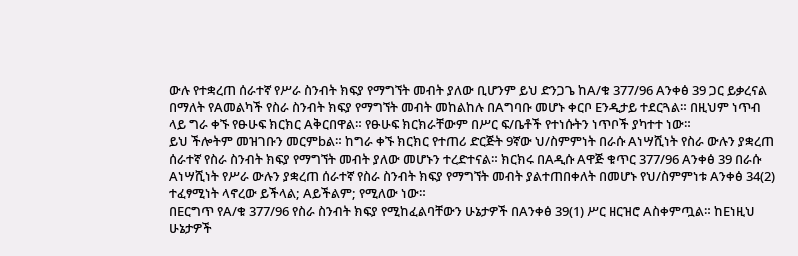ውሉ የተቋረጠ ሰራተኛ የሥራ ስንብት ክፍያ የማግኘት መብት ያለው ቢሆንም ይህ ድንጋጌ ከA/ቁ 377/96 Aንቀፅ 39 ጋር ይቃረናል በማለት የAመልካች የስራ ስንብት ክፍያ የማግኘት መብት መከልከሉ በAግባቡ መሆኑ ቀርቦ Eንዲታይ ተደርጓል። በዚህም ነጥብ ላይ ግራ ቀኙ የፁሁፍ ክርክር Aቅርበዋል። የፁሁፍ ክርክራቸውም በሥር ፍ/ቤቶች የተነሱትን ነጥቦች ያካተተ ነው።
ይህ ችሎትም መዝገቡን መርምbል። ከግራ ቀኙ ክርክር የተጠሪ ድርጅት 9ኛው ህ/ስምምነት በራሱ Aነሣሺነት የስራ ውሉን ያቋረጠ ሰራተኛ የስራ ስንብት ክፍያ የማግኘት መብት ያለው መሆኑን ተረድተናል። ክርክሩ በAዲሱ Aዋጅ ቁጥር 377/96 Aንቀፅ 39 በራሱ Aነሣሺነት የሥራ ውሉን ያቋረጠ ሰራተኛ የስራ ስንብት ክፍያ የማግኘት መብት ያልተጠበቀለት በመሆኑ የህ/ስምምነቱ Aንቀፅ 34(2) ተፈፃሚነት ላኖረው ይችላል; Aይችልም; የሚለው ነው።
በEርግጥ የA/ቁ 377/96 የስራ ስንብት ክፍያ የሚከፈልባቸውን ሁኔታዎች በAንቀፅ 39(1) ሥር ዘርዝሮ Aስቀምጧል። ከEነዚህ ሁኔታዎች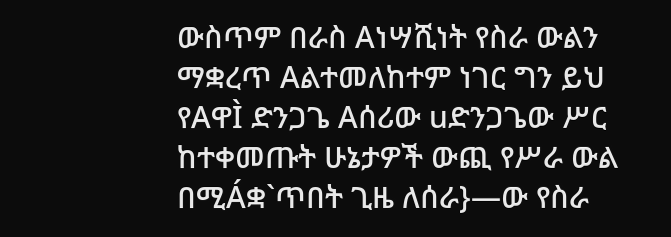ውስጥም በራስ Aነሣሺነት የስራ ውልን ማቋረጥ Aልተመለከተም ነገር ግን ይህ የAዋÌ ድንጋጌ Aሰሪው uድንጋጌው ሥር ከተቀመጡት ሁኔታዎች ውጪ የሥራ ውል በሚÁቋ`ጥበት ጊዜ ለሰራ}—ው የስራ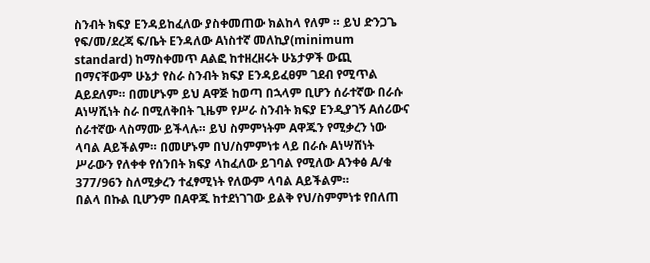ስንብት ክፍያ Eንዳይከፈለው ያስቀመጠው ክልከላ የለም ። ይህ ድንጋጌ የፍ/መ/ደረጃ ፍ/ቤት Eንዳለው Aነስተኛ መለኪያ(minimum standard) ከማስቀመጥ Aልፎ ከተዘረዘሩት ሁኔታዎች ውጪ በማናቸውም ሁኔታ የስራ ስንብት ክፍያ Eንዳይፈፀም ገደብ የሚጥል Aይደለም። በመሆኑም ይህ Aዋጅ ከወጣ በኋላም ቢሆን ሰራተኛው በራሱ Aነሣሺነት ስራ በሚለቅበት ጊዜም የሥራ ስንብት ክፍያ Eንዲያገኝ Aሰሪውና ሰራተኛው ላስማሙ ይችላሉ። ይህ ስምምነትም Aዋጁን የሚቃረን ነው ላባል Aይችልም። በመሆኑም በህ/ስምምነቱ ላይ በራሱ Aነሣሸነት ሥራውን የለቀቀ የሰንበት ክፍያ ላከፈለው ይገባል የሚለው Aንቀፅ A/ቁ 377/96ን ስለሚቃረን ተፈፃሚነት የለውም ላባል Aይችልም።
በልላ በኩል ቢሆንም በAዋጁ ከተደነገገው ይልቅ የህ/ስምምነቱ የበለጠ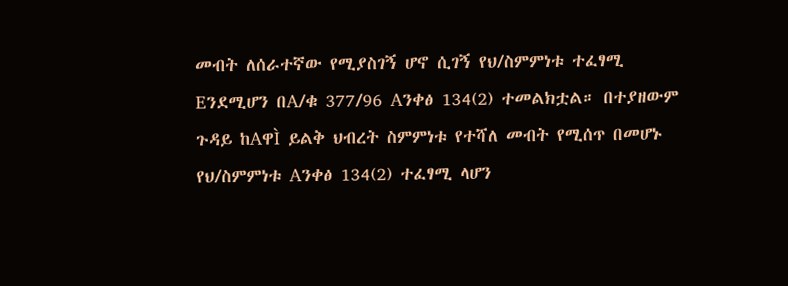መብት ለሰራተኛው የሚያስገኝ ሆኖ ሲገኝ የህ/ስምምነቱ ተፈፃሚ Eንደሚሆን በA/ቁ 377/96 Aንቀፅ 134(2) ተመልክቷል። በተያዘውም ጉዳይ ከAዋÌ ይልቅ ህብረት ስምምነቱ የተሻለ መብት የሚሰጥ በመሆኑ የህ/ስምምነቱ Aንቀፅ 134(2) ተፈፃሚ ላሆን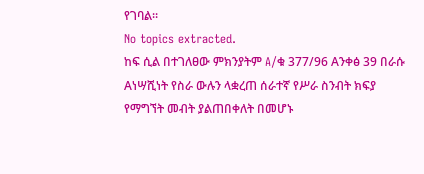የገባል።
No topics extracted.
ከፍ ሲል በተገለፀው ምክንያትም A/ቁ 377/96 Aንቀፅ 39 በራሱ Aነሣሺነት የስራ ውሉን ላቋረጠ ሰራተኛ የሥራ ስንብት ክፍያ የማግኘት መብት ያልጠበቀለት በመሆኑ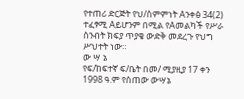የተጠሪ ድርጅት የህ/ስምምነት Aንቀፅ 34(2) ተፈፃሚ Aይሆንም በሚል የAመልካች የሥራ ስንብት ክፍያ ጥያቄ ውድቅ መደረጉ የህግ ሥህተት ነው።
ው ሣ ኔ
የፍ/ከፍተኛ ፍ/ቤት በመ/ ሚያዚያ 17 ቀን 1998 ዓ.ም የሰጠው ውሣኔ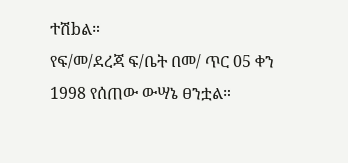ተሽbል።
የፍ/መ/ደረጃ ፍ/ቤት በመ/ ጥር 05 ቀን 1998 የሰጠው ውሣኔ ፀንቷል።